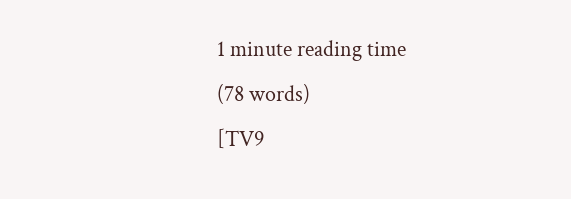1 minute reading time
(78 words)
[TV9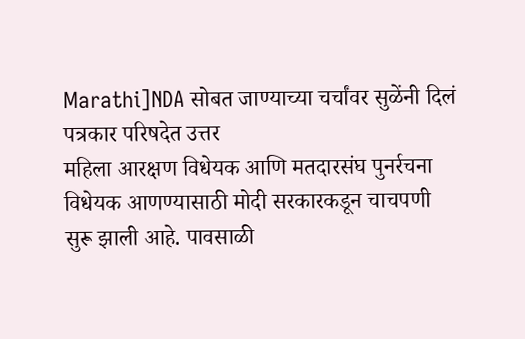Marathi]NDA सोबत जाण्याच्या चर्चांवर सुळेंनी दिलं पत्रकार परिषदेत उत्तर
महिला आरक्षण विधेयक आणि मतदारसंघ पुनर्रचना विधेयक आणण्यासाठी मोदी सरकारकडून चाचपणी सुरू झाली आहे. पावसाळी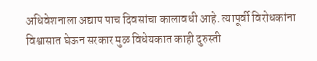अधिवेशनाला अद्याप पाच दिवसांचा कालावधी आहे. त्यापूर्वी विरोधकांना विश्वासात घेऊन सरकार मुळ विधेयकात काही दुरुस्ती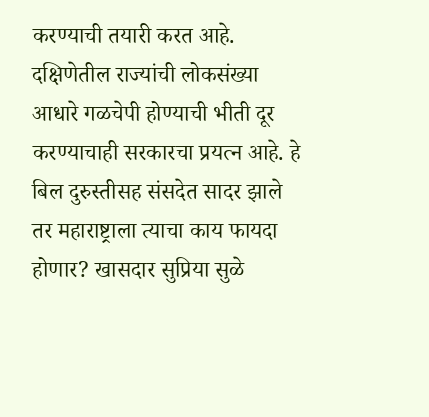करण्याची तयारी करत आहे. दक्षिणेतील राज्यांची लोकसंख्या आधारे गळचेपी होण्याची भीती दूर करण्याचाही सरकारचा प्रयत्न आहे. हे बिल दुरुस्तीसह संसदेत सादर झाले तर महाराष्ट्राला त्याचा काय फायदा होणार? खासदार सुप्रिया सुळे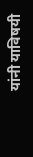यांनी याविषयी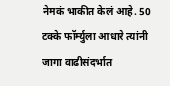नेमकं भाकीत केलं आहे. 50 टक्के फॉर्म्युला आधारे त्यांनी जागा वाढीसंदर्भात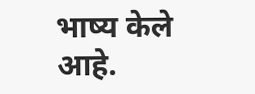भाष्य केले आहे.